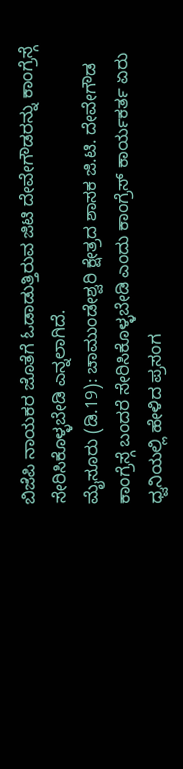ಬಿಜೆಪಿ ನಾಯಕರ ಜೊತೆಗೆ ಓಡಾಡುತ್ತಿರುವ ಜಿಟಿ ದೇವೇಗೌಡರನ್ನು ಕಾಂಗ್ರೆಸ್ಗೆ ಸೇರಿಸಿಕೊಳ್ಳಬೇಡಿ ಎನ್ನಲಾಗಿದೆ.
ಮೈಸೂರು (ಡಿ.19): ಚಾಮುಂಡೇಶ್ವರಿ ಕ್ಷೇತ್ರದ ಶಾಸಕ ಜಿ.ಟಿ. ದೇವೇಗೌಡ ಕಾಂಗ್ರೆಸ್ಗೆ ಬಂದರೆ ಸೇರಿಸಿಕೊಳ್ಳಬೇಡಿ ಎಂದು ಕಾಂಗ್ರೆಸ್ ಕಾರ್ಯಕರ್ತ ಏರು ಧ್ವನಿಯಲ್ಲಿ ಹೇಳಿದ ಪ್ರಸಂಗ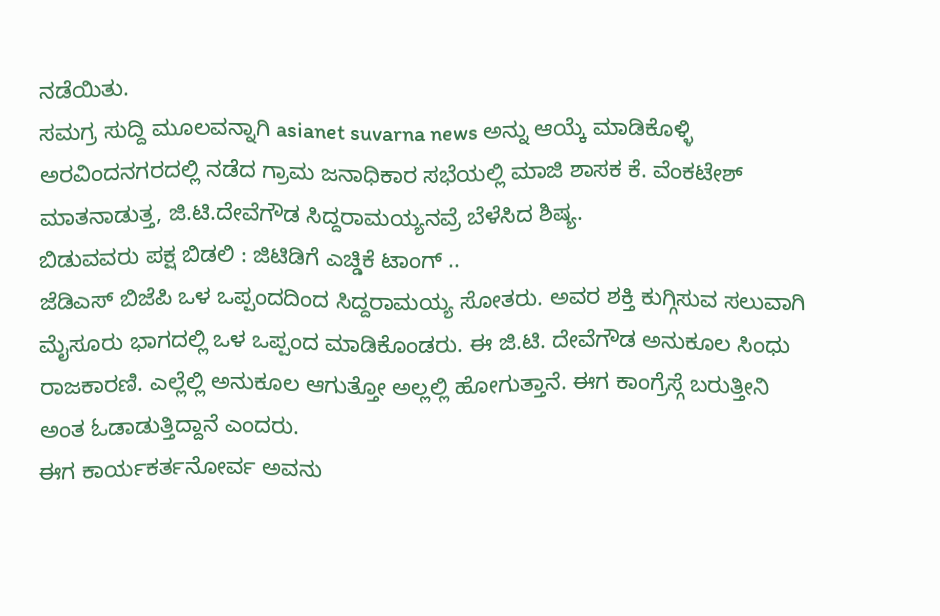ನಡೆಯಿತು.
ಸಮಗ್ರ ಸುದ್ದಿ ಮೂಲವನ್ನಾಗಿ asianet suvarna news ಅನ್ನು ಆಯ್ಕೆ ಮಾಡಿಕೊಳ್ಳಿ
ಅರವಿಂದನಗರದಲ್ಲಿ ನಡೆದ ಗ್ರಾಮ ಜನಾಧಿಕಾರ ಸಭೆಯಲ್ಲಿ ಮಾಜಿ ಶಾಸಕ ಕೆ. ವೆಂಕಟೇಶ್ ಮಾತನಾಡುತ್ತ, ಜಿ.ಟಿ.ದೇವೆಗೌಡ ಸಿದ್ದರಾಮಯ್ಯನವ್ರೆ ಬೆಳೆಸಿದ ಶಿಷ್ಯ.
ಬಿಡುವವರು ಪಕ್ಷ ಬಿಡಲಿ : ಜಿಟಿಡಿಗೆ ಎಚ್ಡಿಕೆ ಟಾಂಗ್ ..
ಜೆಡಿಎಸ್ ಬಿಜೆಪಿ ಒಳ ಒಪ್ಪಂದದಿಂದ ಸಿದ್ದರಾಮಯ್ಯ ಸೋತರು. ಅವರ ಶಕ್ತಿ ಕುಗ್ಗಿಸುವ ಸಲುವಾಗಿ ಮೈಸೂರು ಭಾಗದಲ್ಲಿ ಒಳ ಒಪ್ಪಂದ ಮಾಡಿಕೊಂಡರು. ಈ ಜಿ.ಟಿ. ದೇವೆಗೌಡ ಅನುಕೂಲ ಸಿಂಧು ರಾಜಕಾರಣಿ. ಎಲ್ಲೆಲ್ಲಿ ಅನುಕೂಲ ಆಗುತ್ತೋ ಅಲ್ಲಲ್ಲಿ ಹೋಗುತ್ತಾನೆ. ಈಗ ಕಾಂಗ್ರೆಸ್ಗೆ ಬರುತ್ತೀನಿ ಅಂತ ಓಡಾಡುತ್ತಿದ್ದಾನೆ ಎಂದರು.
ಈಗ ಕಾರ್ಯಕರ್ತನೋರ್ವ ಅವನು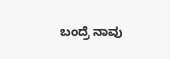ಬಂದ್ರೆ ನಾವು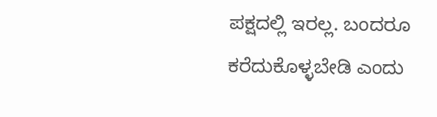ಪಕ್ಷದಲ್ಲಿ ಇರಲ್ಲ. ಬಂದರೂ ಕರೆದುಕೊಳ್ಳಬೇಡಿ ಎಂದು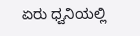ಏರು ಧ್ವನಿಯಲ್ಲಿ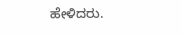ಹೇಳಿದರು.